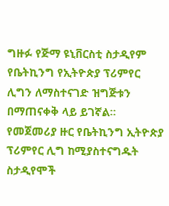ግዙፉ የጅማ ዩኒቨርስቲ ስታዲየም የቤትኪንግ የኢትዮጵያ ፕሪምየር ሊግን ለማስተናገድ ዝግጅቱን በማጠናቀቅ ላይ ይገኛል።
የመጀመሪያ ዙር የቤትኪንግ ኢትዮጵያ ፕሪምየር ሊግ ከሚያስተናግዱት ስታዲየሞች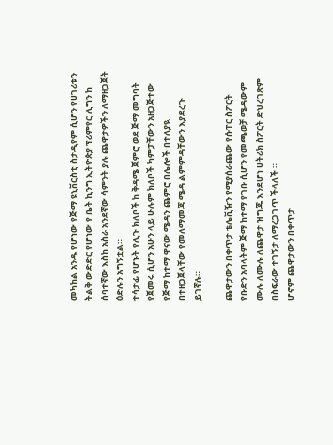መካከል አንዱ የሆነው የጅማ ዩኒቨርስቲ ስታዲየም ሲሆን የሀገሪቱን ትልቅ ውድድር የሆነው የ ቤት ኪንግ ኢትዮጵያ ፕሪምየር ሊግን ከ ሰባተኛው እስከ አስራ አንደኛው ሳምንት ያሉ ጨዋታዎችን ለማዘጋጀት ዕድሉን አግኝቷል።
ተሳታፊ የሆኑት የሊጉ ክለቦች ከ ቅዳሜ ጀምሮ ወደ ጅማ መግባት የጀመሩ ሲሆን አሁን ላይ ሁሉም ክለቦች ካምፓቸውን አዘጋጅተው የጅማ ከተማ ዋናው ሜዳን ጨምሮ በሌሎች በተለያዪ በተዘጋጀላቸው የመለማመጃ ሜዳ ልምምዳቸውን እያደረጉ ይገኛሉ።

ጨዋታውን በቀጥታ ቴሌቪዥን የሚያሰራጨው የሱፐር ስፖርት የቡድን አባላትም ጅማ ከተማ የገቡ ሲሆን የመጫወቻ ሜዳውም ሙሉ ለሙሉ ለጨዋታ ዝግጁ እንደሆነ ሀትሪክ ስፖርት ድህረገጽም በስፍራው ተገኝታ ለማረጋገጥ ችላለች ።
ሆኖም ጨዋታውን በቀጥታ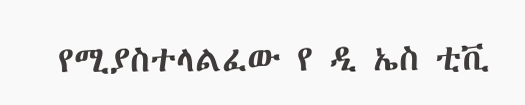የሚያስተላልፈው የ ዲ ኤስ ቲቪ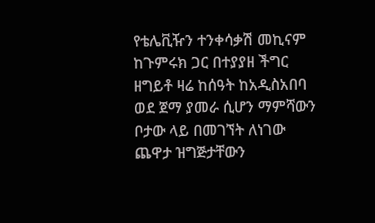የቴሌቪዥን ተንቀሳቃሽ መኪናም ከጉምሩክ ጋር በተያያዘ ችግር ዘግይቶ ዛሬ ከሰዓት ከአዲስአበባ ወደ ጀማ ያመራ ሲሆን ማምሻውን ቦታው ላይ በመገኘት ለነገው ጨዋታ ዝግጅታቸውን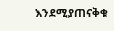እንደሚያጠናቅቁ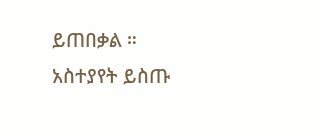ይጠበቃል ።
አስተያየት ይስጡ